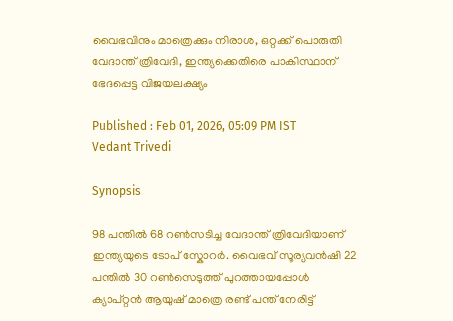വൈഭവിനും മാത്രെക്കും നിരാശ, ഒറ്റക്ക് പൊരുതി വേദാന്ത് ത്രിവേദി, ഇന്ത്യക്കെതിരെ പാകിസ്ഥാന് ഭേദപ്പെട്ട വിജയലക്ഷ്യം

Published : Feb 01, 2026, 05:09 PM IST
Vedant Trivedi

Synopsis

98 പന്തില്‍ 68 റണ്‍സടിച്ച വേദാന്ത് ത്രിവേദിയാണ് ഇന്ത്യയുടെ ടോപ് സ്കോറര്‍. വൈഭവ് സൂര്യവന്‍ഷി 22 പന്തില്‍ 30 റണ്‍സെടുത്ത് പുറത്തായപ്പോള്‍ ക്യാപ്റ്റൻ ആയുഷ് മാത്രെ രണ്ട് പന്ത് നേരിട്ട്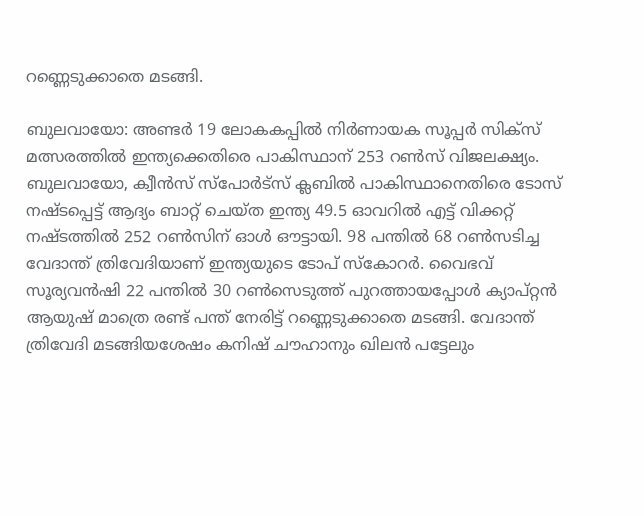റണ്ണെടുക്കാതെ മടങ്ങി.

ബുലവായോ: അണ്ടര്‍ 19 ലോകകപ്പില്‍ നിര്‍ണായക സൂപ്പര്‍ സിക്സ് മത്സരത്തില്‍ ഇന്ത്യക്കെതിരെ പാകിസ്ഥാന് 253 റണ്‍സ് വിജലക്ഷ്യം. ബുലവായോ, ക്വീന്‍സ് സ്‌പോര്‍ട്‌സ് ക്ലബില്‍ പാകിസ്ഥാനെതിരെ ടോസ് നഷ്ടപ്പെട്ട് ആദ്യം ബാറ്റ് ചെയ്ത ഇന്ത്യ 49.5 ഓവറില്‍ എട്ട് വിക്കറ്റ് നഷ്ടത്തില്‍ 252 റണ്‍സിന് ഓള്‍ ഔട്ടായി. 98 പന്തില്‍ 68 റണ്‍സടിച്ച വേദാന്ത് ത്രിവേദിയാണ് ഇന്ത്യയുടെ ടോപ് സ്കോറര്‍. വൈഭവ് സൂര്യവന്‍ഷി 22 പന്തില്‍ 30 റണ്‍സെടുത്ത് പുറത്തായപ്പോള്‍ ക്യാപ്റ്റൻ ആയുഷ് മാത്രെ രണ്ട് പന്ത് നേരിട്ട് റണ്ണെടുക്കാതെ മടങ്ങി. വേദാന്ത് ത്രിവേദി മടങ്ങിയശേഷം കനിഷ് ചൗഹാനും ഖിലന്‍ പട്ടേലും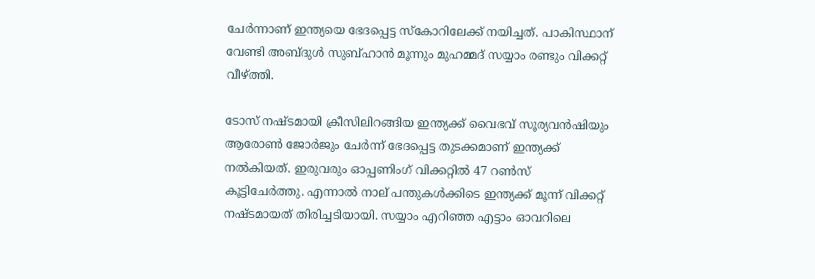ചേര്‍ന്നാണ് ഇന്ത്യയെ ഭേദപ്പെട്ട സ്കോറിലേക്ക് നയിച്ചത്. പാകിസ്ഥാന് വേണ്ടി അബ്ദുള്‍ സുബ്ഹാന്‍ മൂന്നും മുഹമ്മദ് സയ്യാം രണ്ടും വിക്കറ്റ് വീഴ്ത്തി.

ടോസ് നഷ്ടമായി ക്രീസിലിറങ്ങിയ ഇന്ത്യക്ക് വൈഭവ് സൂര്യവന്‍ഷിയും ആരോണ്‍ ജോര്‍ജും ചേര്‍ന്ന് ഭേദപ്പെട്ട തുടക്കമാണ് ഇന്ത്യക്ക് നല്‍കിയത്. ഇരുവരും ഓപ്പണിംഗ് വിക്കറ്റില്‍ 47 റണ്‍സ് കൂട്ടിചേര്‍ത്തു. എന്നാല്‍ നാല് പന്തുകള്‍ക്കിടെ ഇന്ത്യക്ക് മൂന്ന് വിക്കറ്റ് നഷ്ടമായത് തിരിച്ചടിയായി. സയ്യാം എറിഞ്ഞ എട്ടാം ഓവറിലെ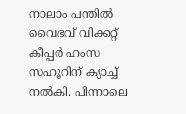നാലാം പന്തില്‍ വൈഭവ് വിക്കറ്റ് കീപ്പര്‍ ഹംസ സഹൂറിന് ക്യാച്ച് നല്‍കി. പിന്നാലെ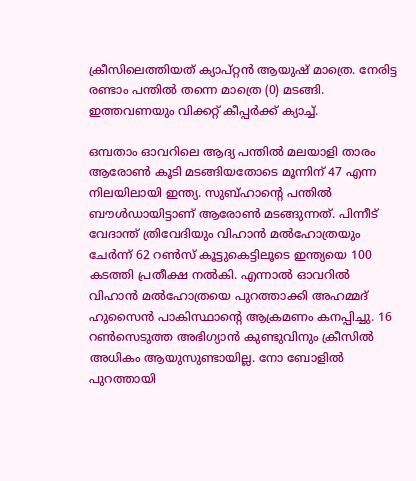ക്രീസിലെത്തിയത് ക്യാപ്റ്റന്‍ ആയുഷ് മാത്രെ. നേരിട്ട രണ്ടാം പന്തില്‍ തന്നെ മാത്രെ (0) മടങ്ങി. ഇത്തവണയും വിക്കറ്റ് കീപ്പര്‍ക്ക് ക്യാച്ച്.

ഒമ്പതാം ഓവറിലെ ആദ്യ പന്തില്‍ മലയാളി താരം ആരോണ്‍ കൂടി മടങ്ങിയതോടെ മൂന്നിന് 47 എന്ന നിലയിലായി ഇന്ത്യ. സുബ്ഹാന്റെ പന്തില്‍ ബൗള്‍ഡായിട്ടാണ് ആരോണ്‍ മടങ്ങുന്നത്. പിന്നീട് വേദാന്ത് ത്രിവേദിയും വിഹാന്‍ മല്‍ഹോത്രയും ചേര്‍ന്ന് 62 റണ്‍സ് കൂട്ടുകെട്ടിലൂടെ ഇന്ത്യയെ 100 കടത്തി പ്രതീക്ഷ നല്‍കി. എന്നാല്‍ ഓവറില്‍ വിഹാൻ മല്‍ഹോത്രയെ പുറത്താക്കി അഹമ്മദ് ഹുസൈന്‍ പാകിസ്ഥാന്‍റെ ആക്രമണം കനപ്പിച്ചു. 16 റണ്‍സെടുത്ത അഭിഗ്യാന്‍ കുണ്ടുവിനും ക്രീസില്‍ അധികം ആയുസുണ്ടായില്ല. നോ ബോളില്‍ പുറത്തായി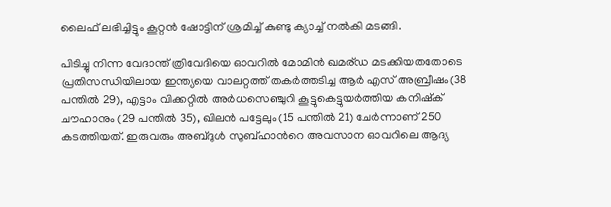ലൈഫ് ലഭിച്ചിട്ടും കൂറ്റൻ ഷോട്ടിന് ശ്രമിച്ച് കുണ്ടു ക്യാച്ച് നല്‍കി മടങ്ങി.

പിടിച്ചു നിന്ന വേദാന്ത് ത്രിവേദിയെ ഓവറില്‍ മോമിന്‍ ഖമര്ഡ മടക്കിയതതോടെ പ്രതിസന്ധിയിലായ ഇന്ത്യയെ വാലറ്റത്ത് തകര്‍ത്തടിച്ച ആര്‍ എസ് അബ്രീഷം(38 പന്തില്‍ 29), എട്ടാം വിക്കറ്റില്‍ അര്‍ധസെഞ്ചുറി കൂട്ടുകെട്ടുയര്‍ത്തിയ കനിഷ്ക് ചൗഹാനും (29 പന്തിൽ 35), ഖിലന്‍ പട്ടേലും(15 പന്തില്‍ 21) ചേര്‍ന്നാണ് 250 കടത്തിയത്. ഇരുവരും അബ്ദുള്‍ സുബ്ഹാന്‍റെ അവസാന ഓവറിലെ ആദ്യ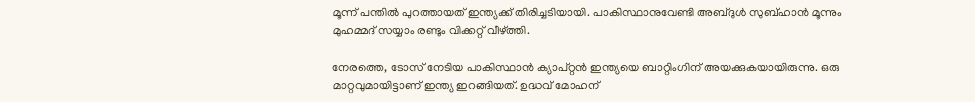മൂന്ന് പന്തില്‍ പുറത്തായത് ഇന്ത്യക്ക് തിരിച്ചടിയായി. പാകിസ്ഥാനുവേണ്ടി അബ്ദുള്‍ സുബ്ഹാന്‍ മൂന്നും മുഹമ്മദ് സയ്യാം രണ്ടും വിക്കറ്റ് വീഴ്ത്തി.

നേരത്തെ, ടോസ് നേടിയ പാകിസ്ഥാന്‍ ക്യാപ്റ്റന്‍ ഇന്ത്യയെ ബാറ്റിംഗിന് അയക്കുകയായിരുന്നു. ഒരു മാറ്റവുമായിട്ടാണ് ഇന്ത്യ ഇറങ്ങിയത്. ഉദ്ധവ് മോഹന്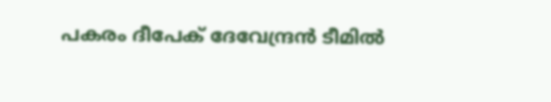പകരം ദീപേക് ദേവേന്ദ്രന്‍ ടീമില്‍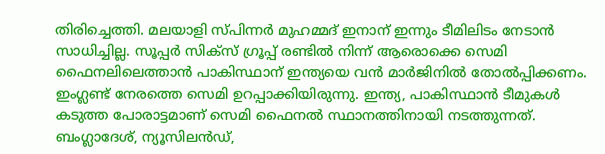തിരിച്ചെത്തി. മലയാളി സ്പിന്നര്‍ മുഹമ്മദ് ഇനാന് ഇന്നും ടീമിലിടം നേടാന്‍ സാധിച്ചില്ല. സൂപ്പര്‍ സിക്സ് ഗ്രൂപ്പ് രണ്ടില്‍ നിന്ന് ആരൊക്കെ സെമി ഫൈനലിലെത്താന്‍ പാകിസ്ഥാന് ഇന്ത്യയെ വന്‍ മാര്‍ജിനില്‍ തോല്‍പ്പിക്കണം. ഇംഗ്ലണ്ട് നേരത്തെ സെമി ഉറപ്പാക്കിയിരുന്നു. ഇന്ത്യ, പാകിസ്ഥാന്‍ ടീമുകള്‍ കടുത്ത പോരാട്ടമാണ് സെമി ഫൈനല്‍ സ്ഥാനത്തിനായി നടത്തുന്നത്. ബംഗ്ലാദേശ്, ന്യൂസിലന്‍ഡ്,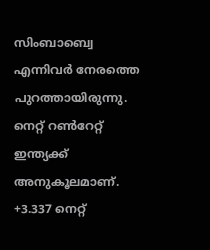സിംബാബ്വെ എന്നിവര്‍ നേരത്തെ പുറത്തായിരുന്നു. നെറ്റ് റണ്‍റേറ്റ് ഇന്ത്യക്ക് അനുകൂലമാണ്. +3.337 നെറ്റ്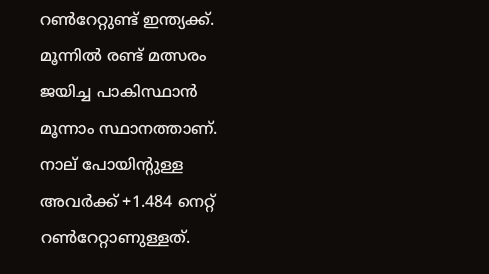റണ്‍റേറ്റുണ്ട് ഇന്ത്യക്ക്. മൂന്നില്‍ രണ്ട് മത്സരം ജയിച്ച പാകിസ്ഥാന്‍ മൂന്നാം സ്ഥാനത്താണ്. നാല് പോയിന്റുള്ള അവര്‍ക്ക് +1.484 നെറ്റ് റണ്‍റേറ്റാണുള്ളത്.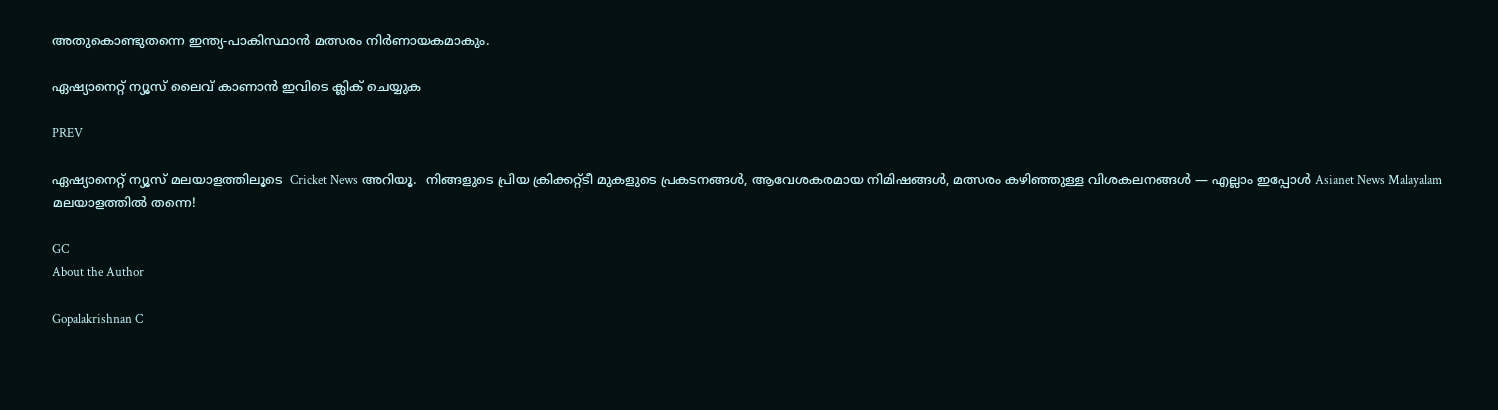അതുകൊണ്ടുതന്നെ ഇന്ത്യ-പാകിസ്ഥാന്‍ മത്സരം നിര്‍ണായകമാകും.

ഏഷ്യാനെറ്റ് ന്യൂസ് ലൈവ് കാണാന്‍ ഇവിടെ ക്ലിക് ചെയ്യുക

PREV

ഏഷ്യാനെറ്റ് ന്യൂസ് മലയാളത്തിലൂടെ  Cricket News അറിയൂ.  നിങ്ങളുടെ പ്രിയ ക്രിക്കറ്റ്ടീ മുകളുടെ പ്രകടനങ്ങൾ, ആവേശകരമായ നിമിഷങ്ങൾ, മത്സരം കഴിഞ്ഞുള്ള വിശകലനങ്ങൾ — എല്ലാം ഇപ്പോൾ Asianet News Malayalam മലയാളത്തിൽ തന്നെ!

GC
About the Author

Gopalakrishnan C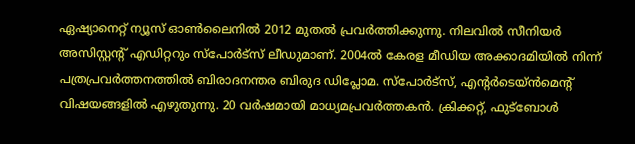ഏഷ്യാനെറ്റ് ന്യൂസ് ഓണ്‍ലൈനില്‍ 2012 മുതല്‍ പ്രവര്‍ത്തിക്കുന്നു. നിലവില്‍ സീനിയര്‍ അസിസ്റ്റന്‍റ് എഡിറ്ററും സ്പോർട്സ് ലീഡുമാണ്. 2004ൽ കേരള മീഡിയ അക്കാദമിയില്‍ നിന്ന് പത്രപ്രവര്‍ത്തനത്തില്‍ ബിരാദനന്തര ബിരുദ ഡിപ്ലോമ. സ്പോര്‍ട്സ്, എന്‍റര്‍ടെയ്ൻമെന്‍റ് വിഷയങ്ങളില്‍ എഴുതുന്നു. 20 വര്‍ഷമായി മാധ്യമപ്രവര്‍ത്തകൻ. ക്രിക്കറ്റ്, ഫുട്ബോള്‍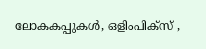ലോകകപ്പുകൾ, ഒളിംപിക്സ് ,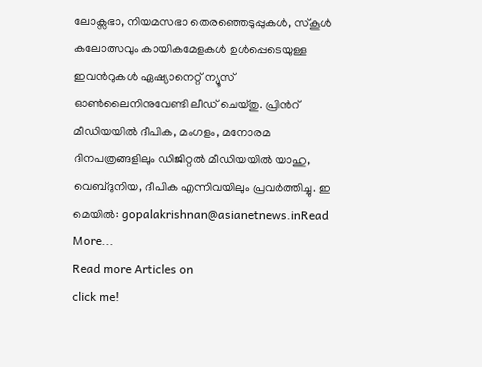ലോക്സഭാ, നിയമസഭാ തെരഞ്ഞെടുപ്പുകള്‍, സ്കൂള്‍ കലോത്സവും കായികമേളകള്‍ ഉള്‍പ്പെടെയുള്ള ഇവന്‍റുകള്‍ ഏഷ്യാനെറ്റ് ന്യൂസ് ഓണ്‍ലൈനിനുവേണ്ടി ലീഡ് ചെയ്തു. പ്രിന്‍റ് മീഡിയയില്‍ ദീപിക, മംഗളം, മനോരമ ദിനപത്രങ്ങളിലും ഡിജിറ്റൽ മീഡിയയില്‍ യാഹു, വെബ്ദുനിയ, ദീപിക എന്നിവയിലും പ്രവര്‍ത്തിച്ചു. ഇ മെയില്‍: gopalakrishnan@asianetnews.inRead More...
Read more Articles on
click me!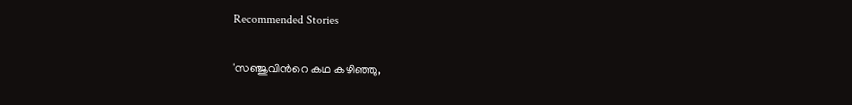Recommended Stories

'സഞ്ജുവിന്‍റെ കഥ കഴിഞ്ഞു,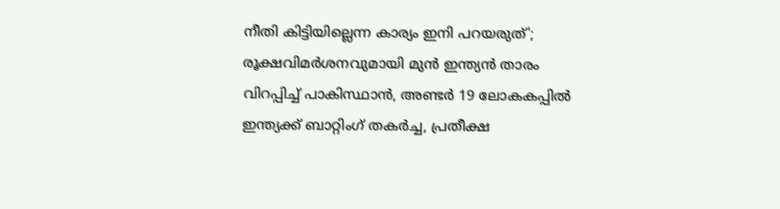നീതി കിട്ടിയില്ലെന്ന കാര്യം ഇനി പറയരുത്'; രൂക്ഷവിമര്‍ശനവുമായി മുന്‍ ഇന്ത്യൻ താരം
വിറപ്പിച്ച് പാകിസ്ഥാന്‍, അണ്ടര്‍ 19 ലോകകപ്പില്‍ ഇന്ത്യക്ക് ബാറ്റിംഗ് തകര്‍ച്ച, പ്രതീക്ഷ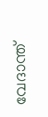വേദാന്ത്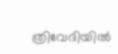ത്രിവേദിയില്‍